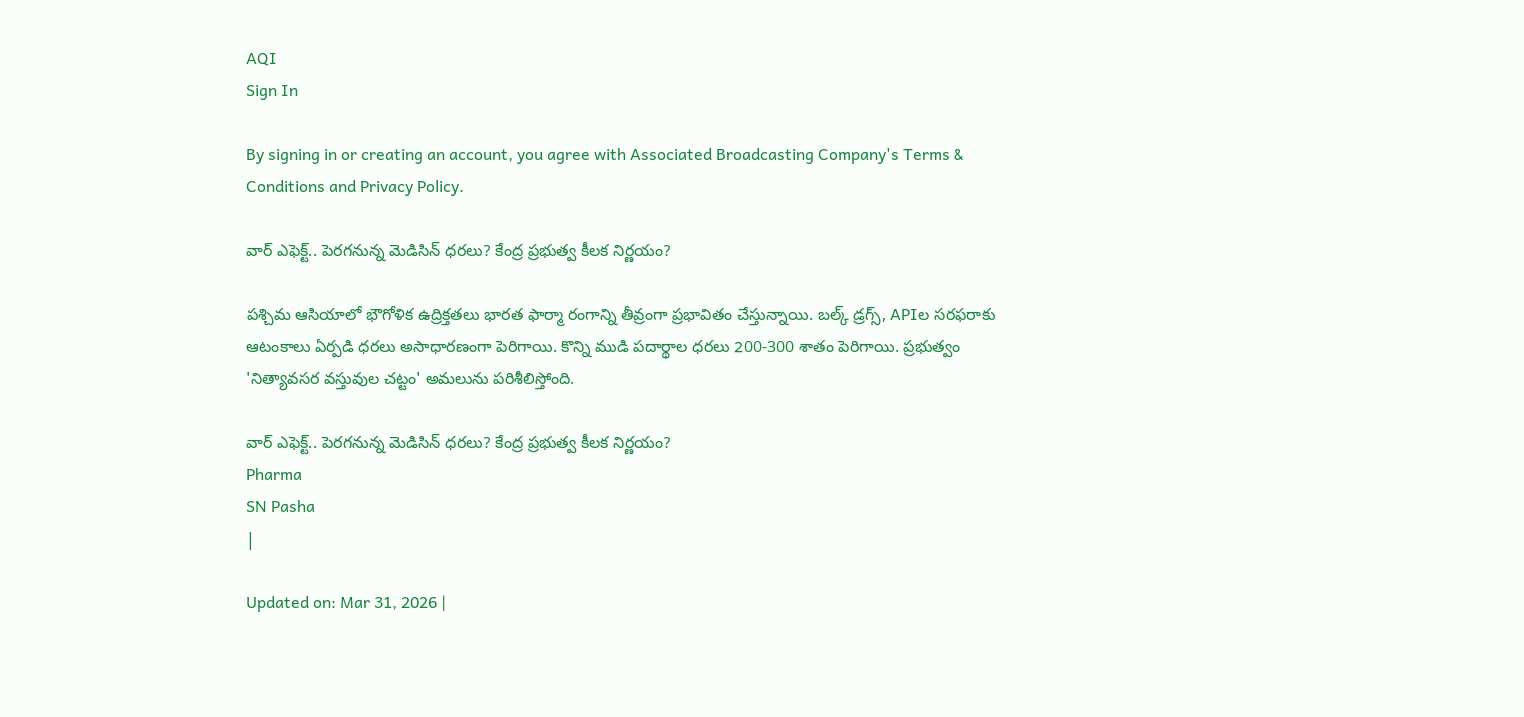AQI
Sign In

By signing in or creating an account, you agree with Associated Broadcasting Company's Terms & Conditions and Privacy Policy.

వార్‌ ఎఫెక్ట్‌.. పెరగనున్న మెడిసిన్‌ ధరలు? కేంద్ర ప్రభుత్వ కీలక నిర్ణయం?

పశ్చిమ ఆసియాలో భౌగోళిక ఉద్రిక్తతలు భారత ఫార్మా రంగాన్ని తీవ్రంగా ప్రభావితం చేస్తున్నాయి. బల్క్ డ్రగ్స్, APIల సరఫరాకు ఆటంకాలు ఏర్పడి ధరలు అసాధారణంగా పెరిగాయి. కొన్ని ముడి పదార్థాల ధరలు 200-300 శాతం పెరిగాయి. ప్రభుత్వం 'నిత్యావసర వస్తువుల చట్టం' అమలును పరిశీలిస్తోంది.

వార్‌ ఎఫెక్ట్‌.. పెరగనున్న మెడిసిన్‌ ధరలు? కేంద్ర ప్రభుత్వ కీలక నిర్ణయం?
Pharma
SN Pasha
|

Updated on: Mar 31, 2026 |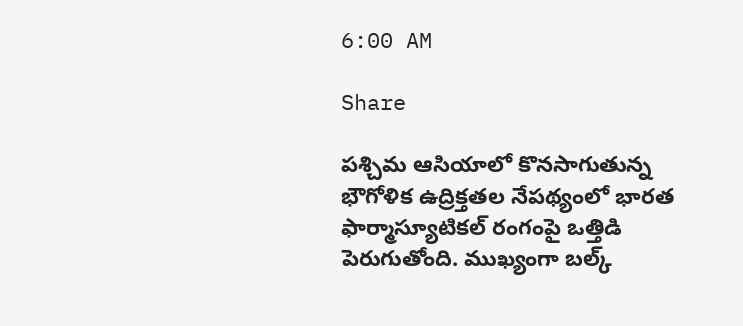6:00 AM

Share

పశ్చిమ ఆసియాలో కొనసాగుతున్న భౌగోళిక ఉద్రిక్తతల నేపథ్యంలో భారత ఫార్మాస్యూటికల్ రంగంపై ఒత్తిడి పెరుగుతోంది. ముఖ్యంగా బల్క్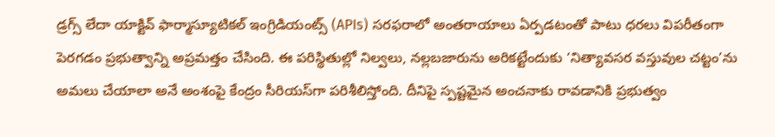డ్రగ్స్ లేదా యాక్టివ్ ఫార్మాస్యూటికల్ ఇంగ్రిడియంట్స్ (APIs) సరఫరాలో అంతరాయాలు ఏర్పడటంతో పాటు ధరలు విపరీతంగా పెరగడం ప్రభుత్వాన్ని అప్రమత్తం చేసింది. ఈ పరిస్థితుల్లో నిల్వలు, నల్లబజారును అరికట్టేందుకు ‘నిత్యావసర వస్తువుల చట్టం’ను అమలు చేయాలా అనే అంశంపై కేంద్రం సీరియస్‌గా పరిశీలిస్తోంది. దీనిపై స్పష్టమైన అంచనాకు రావడానికి ప్రభుత్వం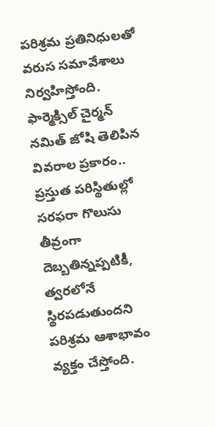పరిశ్రమ ప్రతినిధులతో వరుస సమావేశాలు నిర్వహిస్తోంది. ఫార్మెక్సిల్ చైర్మన్ నమిత్ జోషి తెలిపిన వివరాల ప్రకారం.. ప్రస్తుత పరిస్థితుల్లో సరఫరా గొలుసు తీవ్రంగా దెబ్బతిన్నప్పటికీ, త్వరలోనే స్థిరపడుతుందని పరిశ్రమ ఆశాభావం వ్యక్తం చేస్తోంది.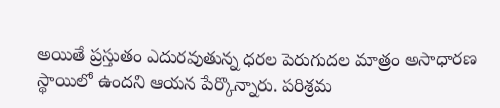అయితే ప్రస్తుతం ఎదురవుతున్న ధరల పెరుగుదల మాత్రం అసాధారణ స్థాయిలో ఉందని ఆయన పేర్కొన్నారు. పరిశ్రమ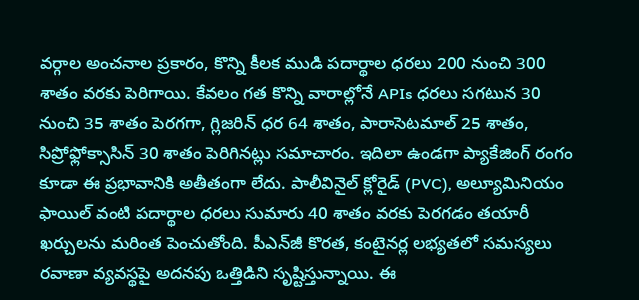వర్గాల అంచనాల ప్రకారం, కొన్ని కీలక ముడి పదార్థాల ధరలు 200 నుంచి 300 శాతం వరకు పెరిగాయి. కేవలం గత కొన్ని వారాల్లోనే APIs ధరలు సగటున 30 నుంచి 35 శాతం పెరగగా, గ్లిజరిన్ ధర 64 శాతం, పారాసెటమాల్ 25 శాతం, సిప్రోఫ్లోక్సాసిన్ 30 శాతం పెరిగినట్లు సమాచారం. ఇదిలా ఉండగా ప్యాకేజింగ్ రంగం కూడా ఈ ప్రభావానికి అతీతంగా లేదు. పాలీవినైల్ క్లోరైడ్ (PVC), అల్యూమినియం ఫాయిల్ వంటి పదార్థాల ధరలు సుమారు 40 శాతం వరకు పెరగడం తయారీ ఖర్చులను మరింత పెంచుతోంది. పీఎన్‌జీ కొరత, కంటైనర్ల లభ్యతలో సమస్యలు రవాణా వ్యవస్థపై అదనపు ఒత్తిడిని సృష్టిస్తున్నాయి. ఈ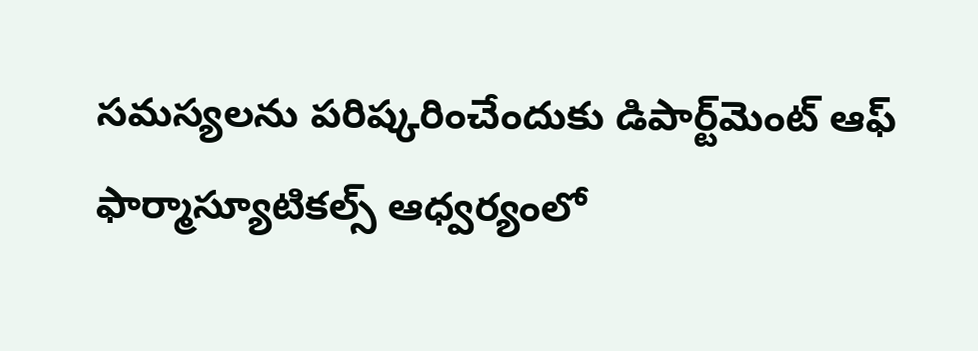సమస్యలను పరిష్కరించేందుకు డిపార్ట్‌మెంట్‌ ఆఫ్‌ ఫార్మాస్యూటికల్స్ ఆధ్వర్యంలో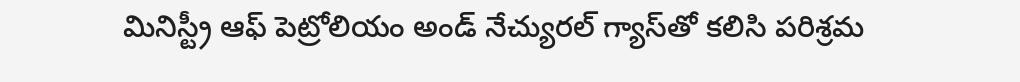మినిస్ట్రీ ఆఫ్‌ పెట్రోలియం అండ్‌ నేచ్యురల్‌ గ్యాస్‌తో కలిసి పరిశ్రమ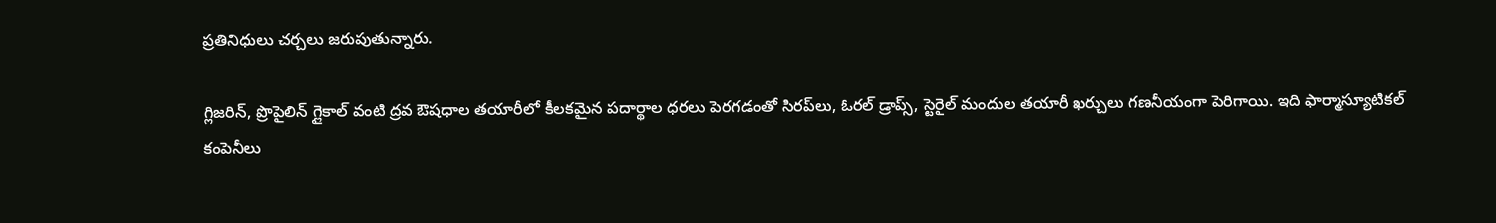ప్రతినిధులు చర్చలు జరుపుతున్నారు.

గ్లిజరిన్, ప్రొపైలిన్ గ్లైకాల్ వంటి ద్రవ ఔషధాల తయారీలో కీలకమైన పదార్థాల ధరలు పెరగడంతో సిరప్‌లు, ఓరల్ డ్రాప్స్, స్టెరైల్ మందుల తయారీ ఖర్చులు గణనీయంగా పెరిగాయి. ఇది ఫార్మాస్యూటికల్ కంపెనీలు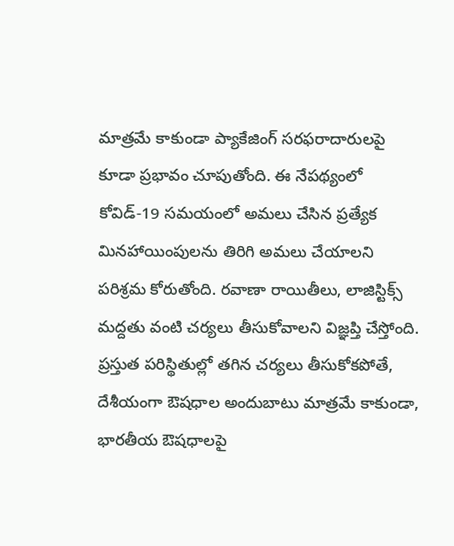మాత్రమే కాకుండా ప్యాకేజింగ్ సరఫరాదారులపై కూడా ప్రభావం చూపుతోంది. ఈ నేపథ్యంలో కోవిడ్-19 సమయంలో అమలు చేసిన ప్రత్యేక మినహాయింపులను తిరిగి అమలు చేయాలని పరిశ్రమ కోరుతోంది. రవాణా రాయితీలు, లాజిస్టిక్స్ మద్దతు వంటి చర్యలు తీసుకోవాలని విజ్ఞప్తి చేస్తోంది. ప్రస్తుత పరిస్థితుల్లో తగిన చర్యలు తీసుకోకపోతే, దేశీయంగా ఔషధాల అందుబాటు మాత్రమే కాకుండా, భారతీయ ఔషధాలపై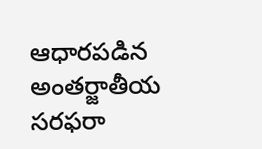ఆధారపడిన అంతర్జాతీయ సరఫరా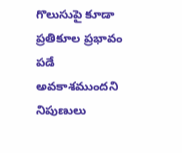గొలుసుపై కూడా ప్రతికూల ప్రభావం పడే అవకాశముందని నిపుణులు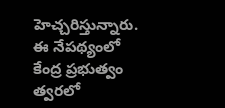హెచ్చరిస్తున్నారు. ఈ నేపథ్యంలో కేంద్ర ప్రభుత్వం త్వరలో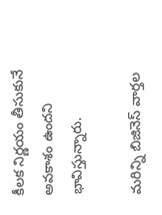కీలక నిర్ణయం తీసుకునే అవకాశం ఉందని భావిస్తున్నారు.

మరిన్ని బిజినెస్‌ వార్తల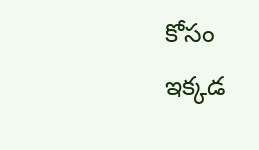కోసం ఇక్కడ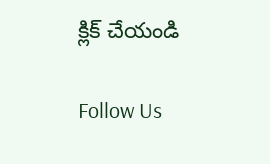క్లిక్‌ చేయండి

Follow Us